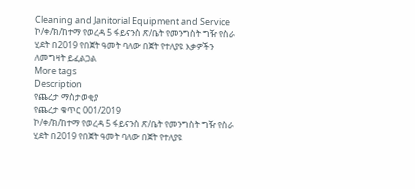Cleaning and Janitorial Equipment and Service
ኮ/ቀ/ክ/ከተማ የወረዳ 5 ፋይናንስ ጽ/ቤት የመንግስት ግዥ የስራ ሂደት በ2019 የበጀት ዓመት ባለው በጀት የተለያዩ እቃዎችን ለመግዛት ይፈልጋል
More tags
Description
የጨረታ ማስታወቂያ
የጨረታ ቁጥር 001/2019
ኮ/ቀ/ክ/ከተማ የወረዳ 5 ፋይናንስ ጽ/ቤት የመንግስት ግዥ የስራ ሂደት በ2019 የበጀት ዓመት ባለው በጀት የተለያዩ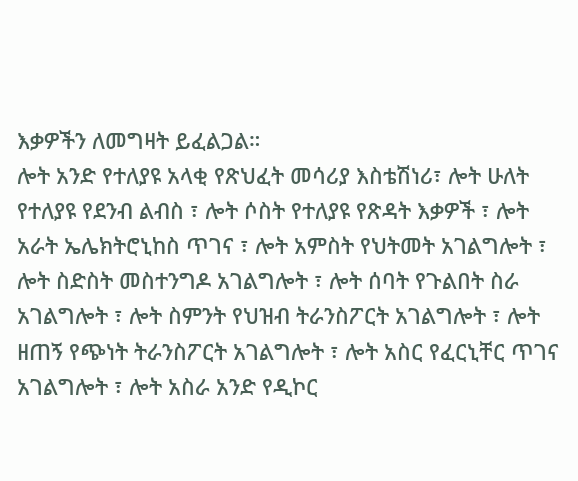እቃዎችን ለመግዛት ይፈልጋል።
ሎት አንድ የተለያዩ አላቂ የጽህፈት መሳሪያ እስቴሽነሪ፣ ሎት ሁለት የተለያዩ የደንብ ልብስ ፣ ሎት ሶስት የተለያዩ የጽዳት እቃዎች ፣ ሎት አራት ኤሌክትሮኒከስ ጥገና ፣ ሎት አምስት የህትመት አገልግሎት ፣ ሎት ስድስት መስተንግዶ አገልግሎት ፣ ሎት ሰባት የጉልበት ስራ አገልግሎት ፣ ሎት ስምንት የህዝብ ትራንስፖርት አገልግሎት ፣ ሎት ዘጠኝ የጭነት ትራንስፖርት አገልግሎት ፣ ሎት አስር የፈርኒቸር ጥገና አገልግሎት ፣ ሎት አስራ አንድ የዲኮር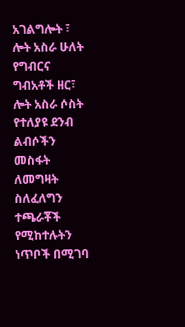አገልግሎት ፣ ሎት አስራ ሁለት የግብርና ግብአቶች ዘር፣ ሎት አስራ ሶስት የተለያዩ ደንብ ልብሶችን መስፋት ለመግዛት ስለፈለግን ተጫራቾች የሚከተሉትን ነጥቦች በሚገባ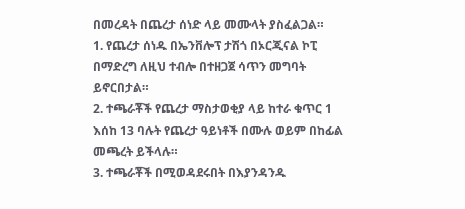በመረዳት በጨረታ ሰነድ ላይ መሙላት ያስፈልጋል።
1. የጨረታ ሰነዱ በኤንቨሎፕ ታሽጎ በኦርጂናል ኮፒ በማድረግ ለዚህ ተብሎ በተዘጋጀ ሳጥን መግባት ይኖርበታል።
2. ተጫራቾች የጨረታ ማስታወቂያ ላይ ከተራ ቁጥር 1 እሰከ 13 ባሉት የጨረታ ዓይነቶች በሙሉ ወይም በከፊል መጫረት ይችላሉ።
3. ተጫራቾች በሚወዳደሩበት በእያንዳንዱ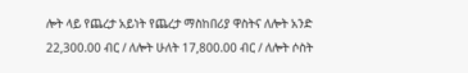ሎት ላይ የጨረታ አይነት የጨረታ ማስከበሪያ ዋስትና ለሎት አንድ 22,300.00 ብር / ለሎት ሁለት 17,800.00 ብር / ለሎት ሶስት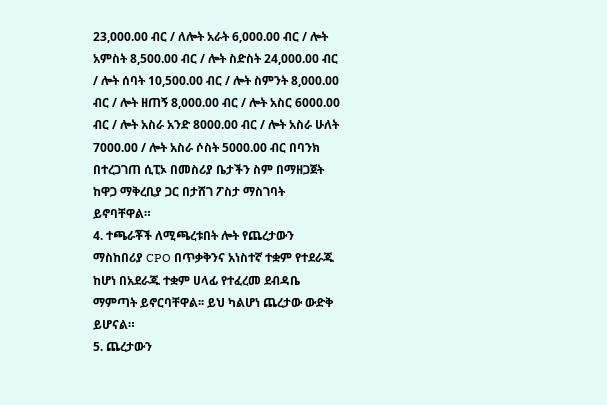23,000.00 ብር / ለሎት አራት 6,000.00 ብር / ሎት አምስት 8,500.00 ብር / ሎት ስድስት 24,000.00 ብር / ሎት ሰባት 10,500.00 ብር / ሎት ስምንት 8,000.00 ብር / ሎት ዘጠኝ 8,000.00 ብር / ሎት አስር 6000.00 ብር / ሎት አስራ አንድ 8000.00 ብር / ሎት አስራ ሁለት 7000.00 / ሎት አስራ ሶስት 5000.00 ብር በባንክ በተረጋገጠ ሲፒኦ በመስሪያ ቤታችን ስም በማዘጋጀት ከዋጋ ማቅረቢያ ጋር በታሸገ ፖስታ ማስገባት ይኖባቸዋል።
4. ተጫራቾች ለሚጫረቱበት ሎት የጨረታውን ማስከበሪያ CPO በጥቃቅንና አነስተኛ ተቋም የተደራጁ ከሆነ በአደራጁ ተቋም ሀላፊ የተፈረመ ደብዳቤ ማምጣት ይኖርባቸዋል፡፡ ይህ ካልሆነ ጨረታው ውድቅ ይሆናል።
5. ጨረታውን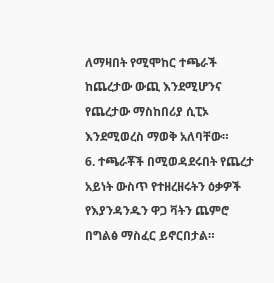ለማዛበት የሚሞከር ተጫራች ከጨረታው ውጪ እንደሚሆንና የጨረታው ማስከበሪያ ሲፒኦ እንደሚወረስ ማወቅ አለባቸው።
6. ተጫራቾች በሚወዳደሩበት የጨረታ አይነት ውስጥ የተዘረዘሩትን ዕቃዎች የእያንዳንዱን ዋጋ ቫትን ጨምሮ በግልፅ ማስፈር ይኖርበታል።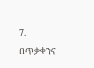7. በጥቃቀንና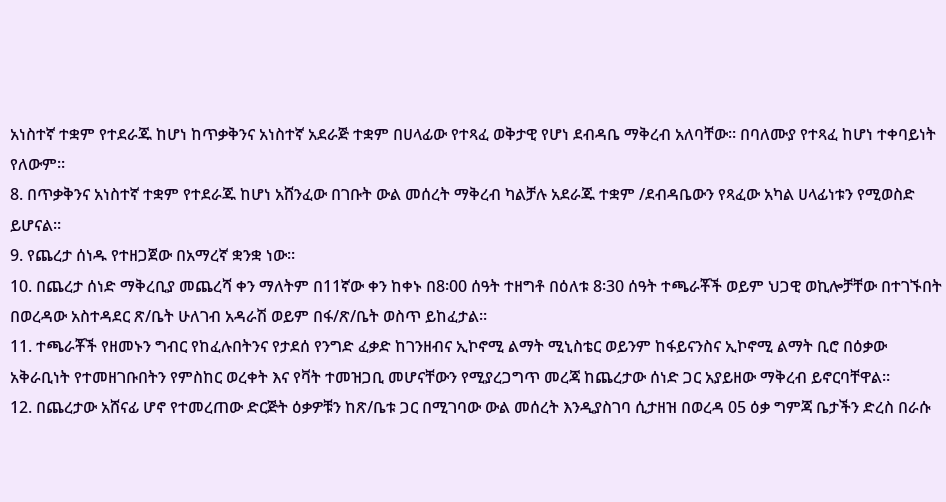አነስተኛ ተቋም የተደራጁ ከሆነ ከጥቃቅንና አነስተኛ አደራጅ ተቋም በሀላፊው የተጻፈ ወቅታዊ የሆነ ደብዳቤ ማቅረብ አለባቸው፡፡ በባለሙያ የተጻፈ ከሆነ ተቀባይነት የለውም።
8. በጥቃቅንና አነስተኛ ተቋም የተደራጁ ከሆነ አሸንፈው በገቡት ውል መሰረት ማቅረብ ካልቻሉ አደራጁ ተቋም /ደብዳቤውን የጻፈው አካል ሀላፊነቱን የሚወስድ ይሆናል።
9. የጨረታ ሰነዱ የተዘጋጀው በአማረኛ ቋንቋ ነው።
10. በጨረታ ሰነድ ማቅረቢያ መጨረሻ ቀን ማለትም በ11ኛው ቀን ከቀኑ በ8፡00 ሰዓት ተዘግቶ በዕለቱ 8፡30 ሰዓት ተጫራቾች ወይም ህጋዊ ወኪሎቻቸው በተገኙበት በወረዳው አስተዳደር ጽ/ቤት ሁለገብ አዳራሽ ወይም በፋ/ጽ/ቤት ወስጥ ይከፈታል።
11. ተጫራቾች የዘመኑን ግብር የከፈሉበትንና የታደሰ የንግድ ፈቃድ ከገንዘብና ኢኮኖሚ ልማት ሚኒስቴር ወይንም ከፋይናንስና ኢኮኖሚ ልማት ቢሮ በዕቃው አቅራቢነት የተመዘገቡበትን የምስከር ወረቀት እና የቫት ተመዝጋቢ መሆናቸውን የሚያረጋግጥ መረጃ ከጨረታው ሰነድ ጋር አያይዘው ማቅረብ ይኖርባቸዋል።
12. በጨረታው አሸናፊ ሆኖ የተመረጠው ድርጅት ዕቃዎቹን ከጽ/ቤቱ ጋር በሚገባው ውል መሰረት እንዲያስገባ ሲታዘዝ በወረዳ 05 ዕቃ ግምጃ ቤታችን ድረስ በራሱ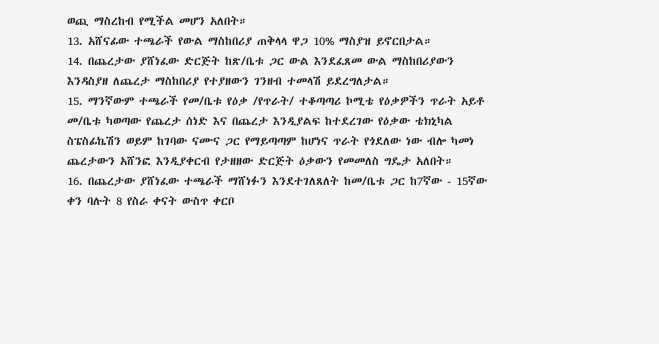ወጪ ማስረከብ የሚችል መሆን አለበት።
13. አሸናፊው ተጫራች የውል ማስከበሪያ ጠቅላላ ዋጋ 10% ማስያዝ ይኖርበታል።
14. በጨረታው ያሸነፈው ድርጅት ከጽ/ቤቱ ጋር ውል እንደፈጸመ ውል ማስከበሪያውን እንዳስያዘ ለጨረታ ማስከበሪያ የተያዘውን ገንዘብ ተመላሽ ይደረግለታል።
15. ማንኛውም ተጫራች የመ/ቤቱ የዕቃ /የጥራት/ ተቆጣጣሪ ኮሚቴ የዕቃዎችን ጥራት አይቶ መ/ቤቱ ካወጣው የጨረታ ሰነድ እና በጨረታ እንዲያልፍ ከተደረገው የዕቃው ቴክኒካል ስፔስፊኬሽን ወይም ከገባው ናሙና ጋር የማይጣጣም ከሆነና ጥራት የጎደለው ነው ብሎ ካመነ ጨረታውን አሸንፎ እንዲያቀርብ የታዘዘው ድርጅት ዕቃውን የመመለስ ግዴታ አለበት።
16. በጨረታው ያሸነፈው ተጫራች ማሸነፉን እንደተገለጸለት ከመ/ቤቱ ጋር ከ7ኛው - 15ኛው ቀን ባሉት 8 የስራ ቀናት ውስጥ ቀርቦ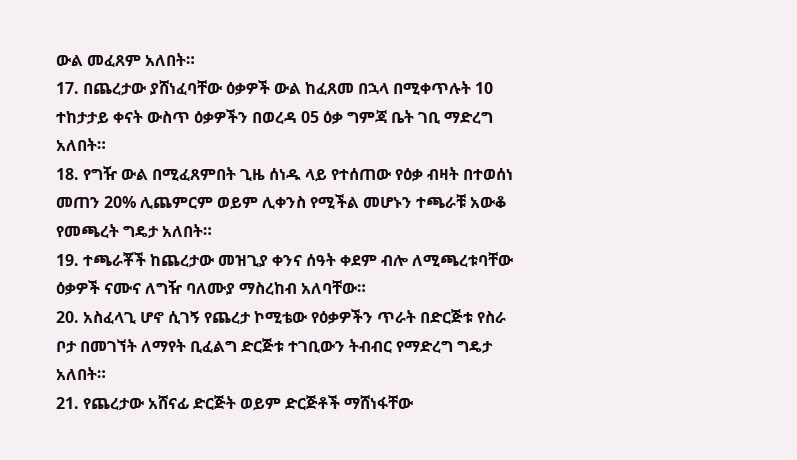ውል መፈጸም አለበት።
17. በጨረታው ያሸነፈባቸው ዕቃዎች ውል ከፈጸመ በኋላ በሚቀጥሉት 10 ተከታታይ ቀናት ውስጥ ዕቃዎችን በወረዳ 05 ዕቃ ግምጃ ቤት ገቢ ማድረግ አለበት።
18. የግዥ ውል በሚፈጸምበት ጊዜ ሰነዱ ላይ የተሰጠው የዕቃ ብዛት በተወሰነ መጠን 20% ሊጨምርም ወይም ሊቀንስ የሚችል መሆኑን ተጫራቹ አውቆ የመጫረት ግዴታ አለበት።
19. ተጫራቾች ከጨረታው መዝጊያ ቀንና ሰዓት ቀደም ብሎ ለሚጫረቱባቸው ዕቃዎች ናሙና ለግዥ ባለሙያ ማስረከብ አለባቸው።
20. አስፈላጊ ሆኖ ሲገኝ የጨረታ ኮሚቴው የዕቃዎችን ጥራት በድርጅቱ የስራ ቦታ በመገኘት ለማየት ቢፈልግ ድርጅቱ ተገቢውን ትብብር የማድረግ ግዴታ አለበት።
21. የጨረታው አሸናፊ ድርጅት ወይም ድርጅቶች ማሸነፋቸው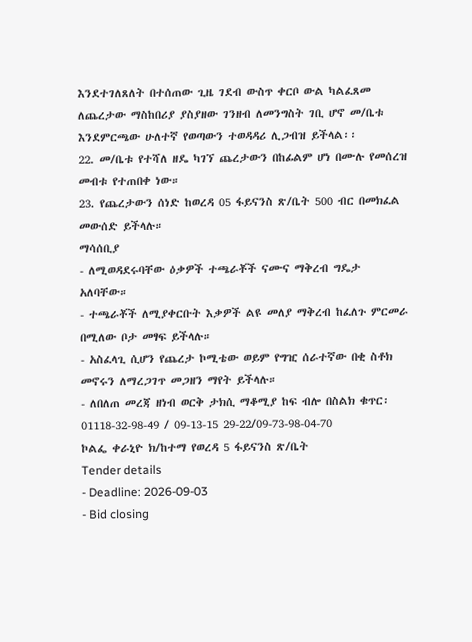እንደተገለጸለት በተሰጠው ጊዜ ገደብ ውስጥ ቀርቦ ውል ካልፈጸመ ለጨረታው ማስከበሪያ ያስያዘው ገንዘብ ለመንግስት ገቢ ሆኖ መ/ቤቱ እንደምርጫው ሁለተኛ የወጣውን ተወዳዳሪ ሊጋብዝ ይችላል፡፡
22. መ/ቤቱ የተሻለ ዘዴ ካገኘ ጨረታውን በከፊልም ሆነ በሙሉ የመሰረዝ መብቱ የተጠበቀ ነው።
23. የጨረታውን ሰነድ ከወረዳ 05 ፋይናንስ ጽ/ቤት 500 ብር በመክፈል መውሰድ ይችላሉ።
ማሳሰቢያ
- ለሚወዳደሩባቸው ዕቃዎች ተጫራቾች ናሙና ማቅረብ ግዴታ አለባቸው።
- ተጫራቾች ለሚያቀርቡት እቃዎች ልዩ መለያ ማቅረብ ከፈለጉ ምርመራ በሚለው ቦታ መፃፍ ይችላሉ።
- አስፈላጊ ሲሆን የጨረታ ኮሚቴው ወይም የግዢ ሰራተኛው በቂ ስቶክ መኖሩን ለማረጋገጥ መጋዘን ማየት ይችላሉ።
- ለበለጠ መረጃ ዘነብ ወርቅ ታክሲ ማቆሚያ ከፍ ብሎ በስልክ ቁጥር፡ 01118-32-98-49 / 09-13-15 29-22/09-73-98-04-70
ኮልፌ ቀራኒዮ ክ/ከተማ የወረዳ 5 ፋይናንስ ጽ/ቤት
Tender details
- Deadline: 2026-09-03
- Bid closing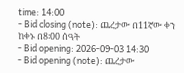time: 14:00
- Bid closing (note): ጨረታው በ11ኛው ቀን ከቀኑ በ8፡00 ሰዓት
- Bid opening: 2026-09-03 14:30
- Bid opening (note): ጨረታው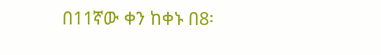በ11ኛው ቀን ከቀኑ በ8፡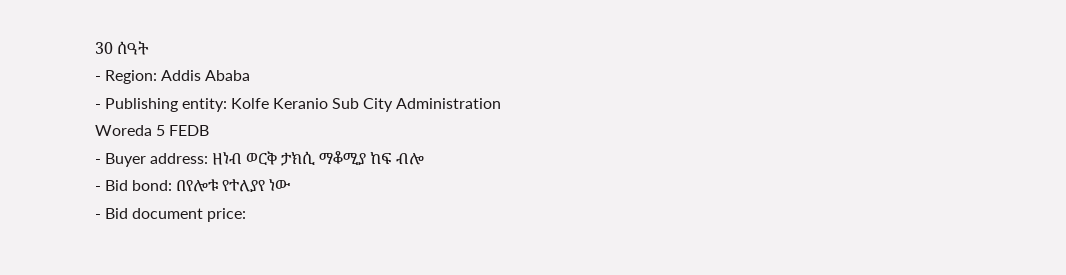30 ሰዓት
- Region: Addis Ababa
- Publishing entity: Kolfe Keranio Sub City Administration Woreda 5 FEDB
- Buyer address: ዘነብ ወርቅ ታክሲ ማቆሚያ ከፍ ብሎ
- Bid bond: በየሎቱ የተለያየ ነው
- Bid document price: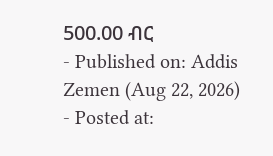500.00 ብር
- Published on: Addis Zemen (Aug 22, 2026)
- Posted at: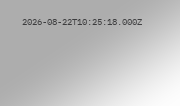2026-08-22T10:25:18.000Z